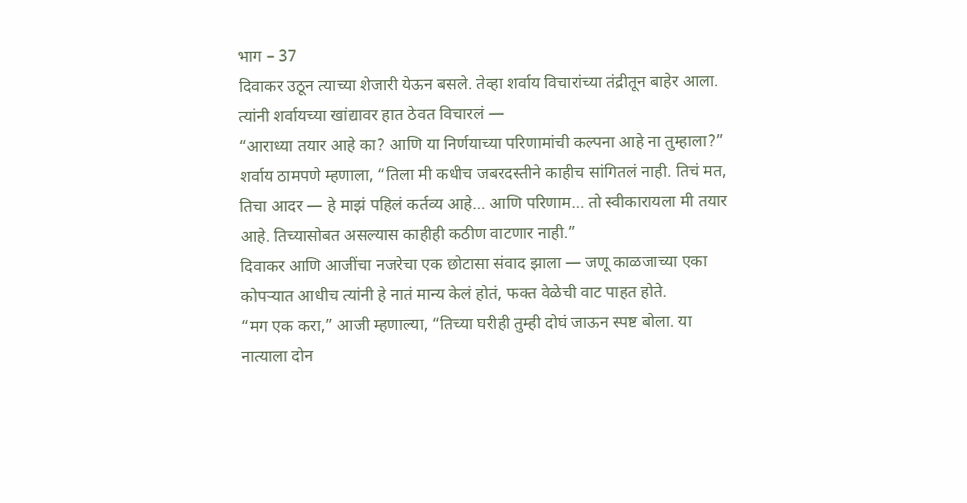भाग – 37
दिवाकर उठून त्याच्या शेजारी येऊन बसले. तेव्हा शर्वाय विचारांच्या तंद्रीतून बाहेर आला. त्यांनी शर्वायच्या खांद्यावर हात ठेवत विचारलं —
“आराध्या तयार आहे का? आणि या निर्णयाच्या परिणामांची कल्पना आहे ना तुम्हाला?”
शर्वाय ठामपणे म्हणाला, “तिला मी कधीच जबरदस्तीने काहीच सांगितलं नाही. तिचं मत, तिचा आदर — हे माझं पहिलं कर्तव्य आहे… आणि परिणाम… तो स्वीकारायला मी तयार आहे. तिच्यासोबत असल्यास काहीही कठीण वाटणार नाही.”
दिवाकर आणि आजींचा नजरेचा एक छोटासा संवाद झाला — जणू काळजाच्या एका कोपऱ्यात आधीच त्यांनी हे नातं मान्य केलं होतं, फक्त वेळेची वाट पाहत होते.
“मग एक करा,” आजी म्हणाल्या, “तिच्या घरीही तुम्ही दोघं जाऊन स्पष्ट बोला. या नात्याला दोन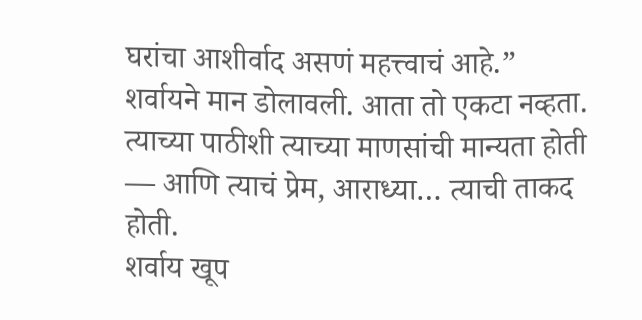घरांचा आशीर्वाद असणं महत्त्वाचं आहे.”
शर्वायने मान डोलावली. आता तो एकटा नव्हता. त्याच्या पाठीशी त्याच्या माणसांची मान्यता होती — आणि त्याचं प्रेम, आराध्या… त्याची ताकद होती.
शर्वाय खूप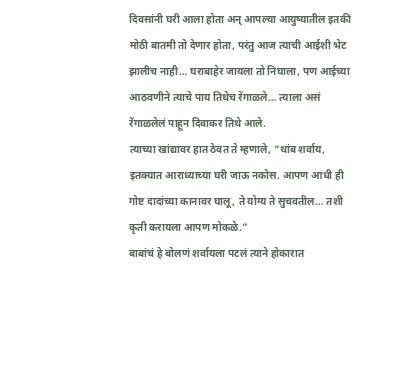दिवसांनी घरी आला होता अन् आपल्या आयुष्यातील इतकी मोठी बातमी तो देणार होता, परंतु आज त्याची आईशी भेट झालीच नाही… घराबाहेर जायला तो निघाला, पण आईच्या आठवणीने त्याचे पाय तिथेच रेंगाळले… त्याला असं रेंगाळलेलं पाहून दिवाकर तिथे आले.
त्याच्या खांद्यावर हात ठेवत ते म्हणाले, “थांब शर्वाय, इतक्यात आराध्याच्या घरी जाऊ नकोस. आपण आधी ही गोष्ट दादांच्या कानावर घालू, ते योग्य ते सुचवतील… तशी कृती करायला आपण मोकळे.”
बाबांचं हे बोलणं शर्वायला पटलं त्याने होकारात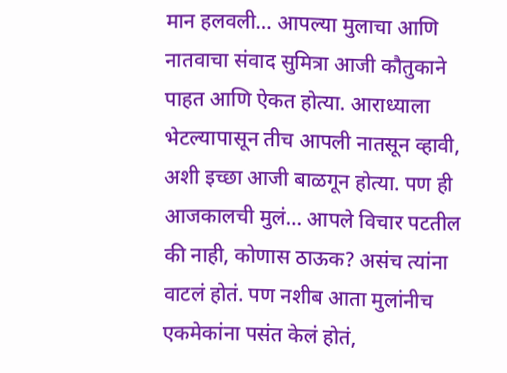मान हलवली… आपल्या मुलाचा आणि नातवाचा संवाद सुमित्रा आजी कौतुकाने पाहत आणि ऐकत होत्या. आराध्याला भेटल्यापासून तीच आपली नातसून व्हावी, अशी इच्छा आजी बाळगून होत्या. पण ही आजकालची मुलं… आपले विचार पटतील की नाही, कोणास ठाऊक? असंच त्यांना वाटलं होतं. पण नशीब आता मुलांनीच एकमेकांना पसंत केलं होतं,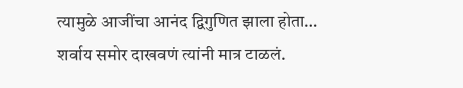त्यामुळे आजींचा आनंद द्विगुणित झाला होता… शर्वाय समोर दाखवणं त्यांनी मात्र टाळलं.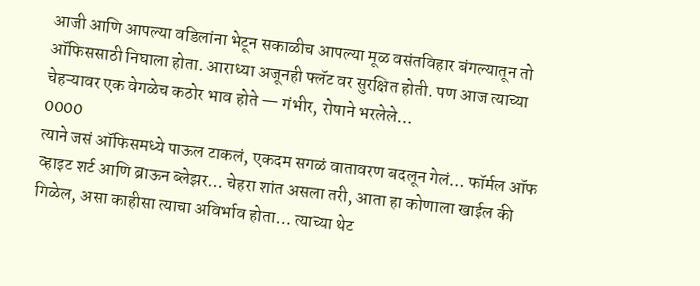आजी आणि आपल्या वडिलांना भेटून सकाळीच आपल्या मूळ वसंतविहार बंगल्यातून तो ऑफिससाठी निघाला होता. आराध्या अजूनही फ्लॅट वर सुरक्षित होती. पण आज त्याच्या चेहऱ्यावर एक वेगळेच कठोर भाव होते — गंभीर, रोषाने भरलेले…
0000
त्याने जसं ऑफिसमध्ये पाऊल टाकलं, एकदम सगळं वातावरण बदलून गेलं… फॉर्मल ऑफ व्हाइट शर्ट आणि ब्राऊन ब्लेझर… चेहरा शांत असला तरी, आता हा कोणाला खाईल की गिळेल, असा काहीसा त्याचा अविर्भाव होता… त्याच्या थेट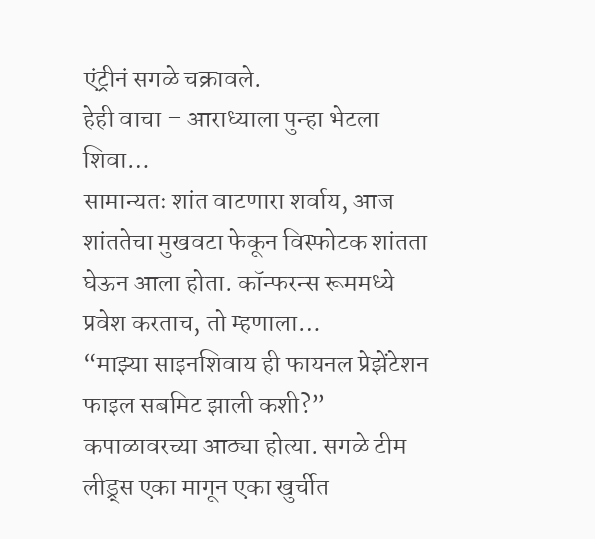एंट्रीनं सगळे चक्रावले.
हेही वाचा – आराध्याला पुन्हा भेटला शिवा…
सामान्यतः शांत वाटणारा शर्वाय, आज शांततेचा मुखवटा फेकून विस्फोटक शांतता घेऊन आला होता. कॉन्फरन्स रूममध्ये प्रवेश करताच, तो म्हणाला…
“माझ्या साइनशिवाय ही फायनल प्रेझेंटेशन फाइल सबमिट झाली कशी?”
कपाळावरच्या आठ्या होत्या. सगळे टीम लीड्र्स एका मागून एका खुर्चीत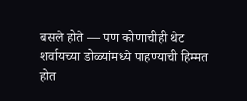बसले होते — पण कोणाचीही थेट शर्वायच्या डोळ्यांमध्ये पाहण्याची हिम्मत होत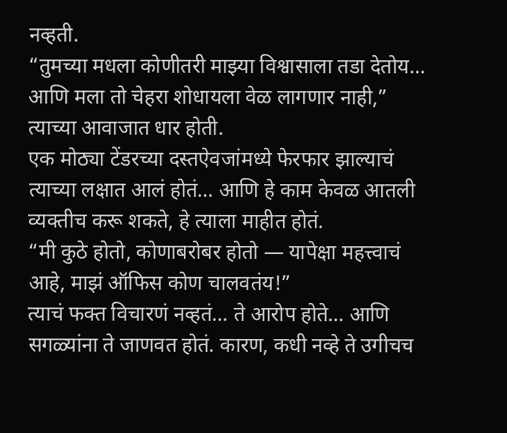नव्हती.
“तुमच्या मधला कोणीतरी माझ्या विश्वासाला तडा देतोय… आणि मला तो चेहरा शोधायला वेळ लागणार नाही,” त्याच्या आवाजात धार होती.
एक मोठ्या टेंडरच्या दस्तऐवजांमध्ये फेरफार झाल्याचं त्याच्या लक्षात आलं होतं… आणि हे काम केवळ आतली व्यक्तीच करू शकते, हे त्याला माहीत होतं.
“मी कुठे होतो, कोणाबरोबर होतो — यापेक्षा महत्त्वाचं आहे, माझं ऑफिस कोण चालवतंय!”
त्याचं फक्त विचारणं नव्हतं… ते आरोप होते… आणि सगळ्यांना ते जाणवत होतं. कारण, कधी नव्हे ते उगीचच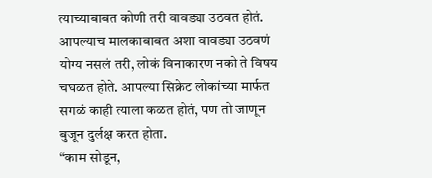त्याच्याबाबत कोणी तरी वावड्या उठवत होतं. आपल्याच मालकाबाबत अशा वावड्या उठवणं योग्य नसलं तरी, लोकं विनाकारण नको ते विषय चघळत होते. आपल्या सिक्रेट लोकांच्या मार्फत सगळं काही त्याला कळत होतं, पण तो जाणून बुजून दुर्लक्ष करत होता.
“काम सोडून,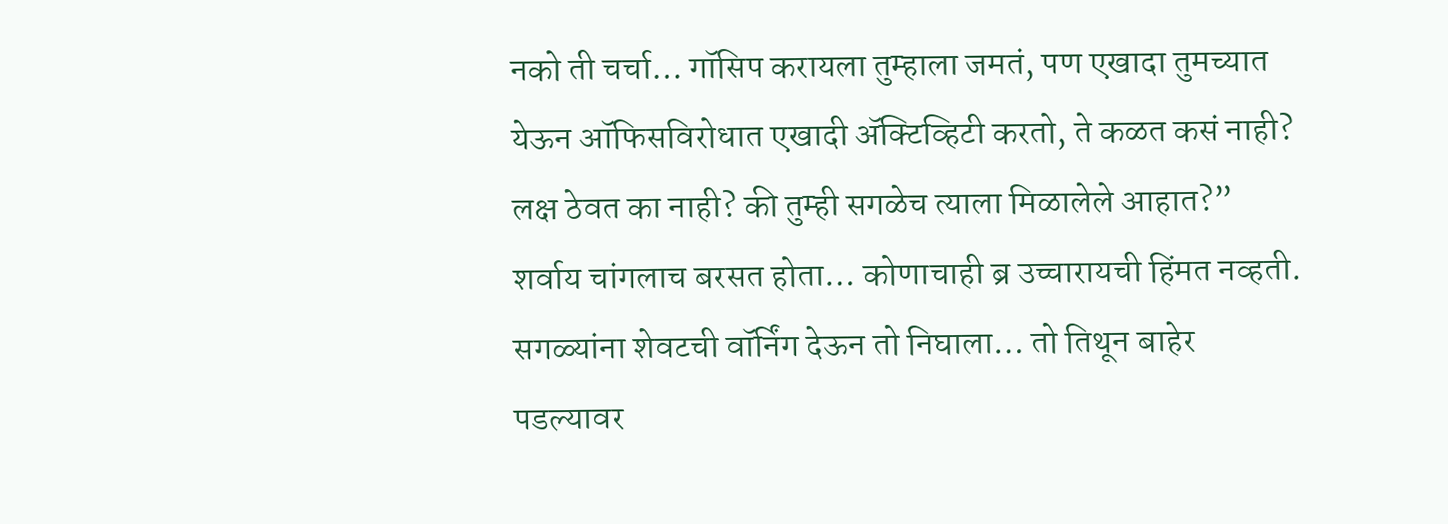नको ती चर्चा… गॉसिप करायला तुम्हाला जमतं, पण एखादा तुमच्यात येऊन ऑफिसविरोधात एखादी ॲक्टिव्हिटी करतो, ते कळत कसं नाही? लक्ष ठेवत का नाही? की तुम्ही सगळेच त्याला मिळालेले आहात?”
शर्वाय चांगलाच बरसत होता… कोणाचाही ब्र उच्चारायची हिंमत नव्हती. सगळ्यांना शेवटची वॉर्निंग देऊन तो निघाला… तो तिथून बाहेर पडल्यावर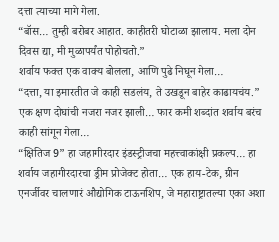दत्ता त्याच्या मागे गेला.
“बॉस… तुम्ही बरोबर आहात. काहीतरी घोटाळा झालाय. मला दोन दिवस द्या, मी मुळापर्यंत पोहोचतो.”
शर्वाय फक्त एक वाक्य बोलला, आणि पुढे निघून गेला…
“दत्ता, या इमारतीत जे काही सडलंय, ते उखडून बाहेर काढायचंय.”
एक क्षण दोघांची नजरा नजर झाली… फार कमी शब्दांत शर्वाय बरंच काही सांगून गेला…
“क्षितिज 9” हा जहागीरदार इंडस्ट्रीजचा महत्त्वाकांक्षी प्रकल्प… हा शर्वाय जहागीरदारचा ड्रीम प्रोजेक्ट होता… एक हाय-टेक, ग्रीन एनर्जीवर चालणारं औद्योगिक टाऊनशिप, जे महाराष्ट्रातल्या एका अशा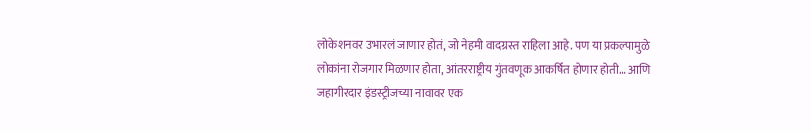लोकेशनवर उभारलं जाणार होतं, जो नेहमी वादग्रस्त राहिला आहे. पण या प्रकल्पामुळे लोकांना रोजगार मिळणार होता, आंतरराष्ट्रीय गुंतवणूक आकर्षित होणार होती… आणि जहागीरदार इंडस्ट्रीजच्या नावावर एक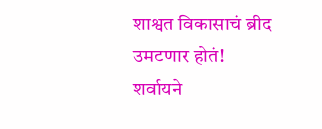शाश्वत विकासाचं ब्रीद उमटणार होतं!
शर्वायने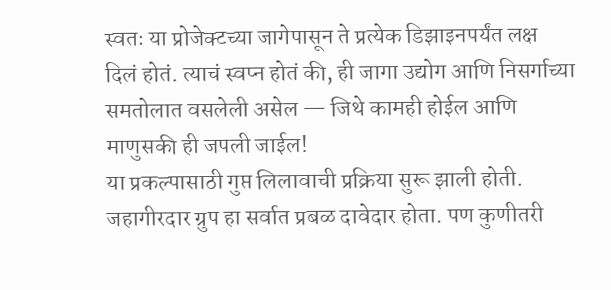स्वतः या प्रोजेक्टच्या जागेपासून ते प्रत्येक डिझाइनपर्यंत लक्ष दिलं होतं. त्याचं स्वप्न होतं की, ही जागा उद्योग आणि निसर्गाच्या समतोलात वसलेली असेल — जिथे कामही होईल आणि माणुसकी ही जपली जाईल!
या प्रकल्पासाठी गुप्त लिलावाची प्रक्रिया सुरू झाली होती. जहागीरदार ग्रुप हा सर्वात प्रबळ दावेदार होता. पण कुणीतरी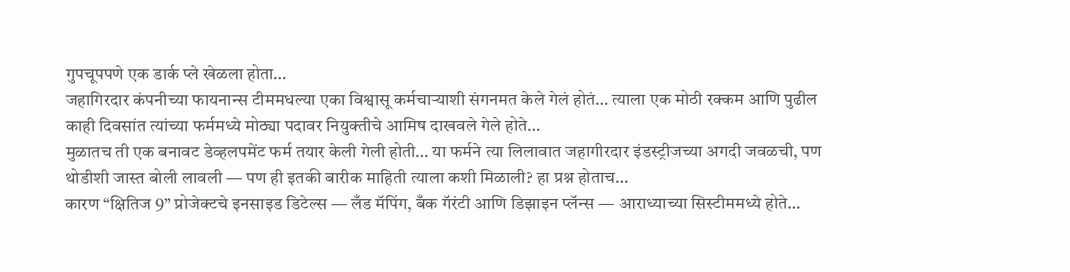गुपचूपपणे एक डार्क प्ले खेळला होता…
जहागिरदार कंपनीच्या फायनान्स टीममधल्या एका विश्वासू कर्मचाऱ्याशी संगनमत केले गेलं होतं… त्याला एक मोठी रक्कम आणि पुढील काही दिवसांत त्यांच्या फर्ममध्ये मोठ्या पदावर नियुक्तीचे आमिष दाखवले गेले होते…
मुळातच ती एक बनावट डेव्हलपमेंट फर्म तयार केली गेली होती… या फर्मने त्या लिलावात जहागीरदार इंडस्ट्रीजच्या अगदी जवळची, पण थोडीशी जास्त बोली लावली — पण ही इतकी बारीक माहिती त्याला कशी मिळाली? हा प्रश्न होताच…
कारण “क्षितिज 9” प्रोजेक्टचे इनसाइड डिटेल्स — लँड मॅपिंग, बँक गॅरंटी आणि डिझाइन प्लॅन्स — आराध्याच्या सिस्टीममध्ये होते…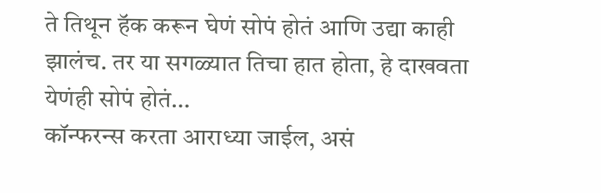ते तिथून हॅक करून घेणं सोपं होतं आणि उद्या काही झालंच. तर या सगळ्यात तिचा हात होता, हे दाखवता येणंही सोपं होतं…
कॉन्फरन्स करता आराध्या जाईल, असं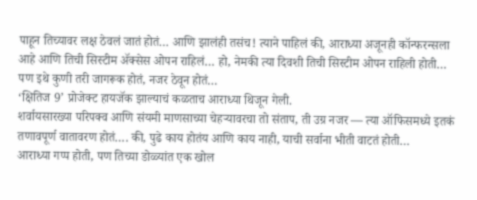पाहून तिच्यावर लक्ष ठेवलं जातं होतं… आणि झालंही तसंच! त्याने पाहिलं की, आराध्या अजूनही कॉन्फरन्सला आहे आणि तिची सिस्टीम ॲक्सेस ओपन राहिलं… हो, नेमकी त्या दिवशी तिची सिस्टीम ओपन राहिली होती…
पण इथे कुणी तरी जागरूक होतं, नजर ठेवून होतं…
‘क्षितिज 9’ प्रोजेक्ट हायजॅक झाल्याचं कळताच आराध्या थिजून गेली.
शर्वायसारख्या परिपक्व आणि संयमी माणसाच्या चेहऱ्यावरचा तो संताप, ती उग्र नजर — त्या ऑफिसमध्ये इतकं तणावपूर्ण वातावरण होतं…. की, पुढे काय होतंय आणि काय नाही, याची सर्वाना भीती वाटतं होती…
आराध्या गप्प होती, पण तिच्या डोळ्यांत एक खोल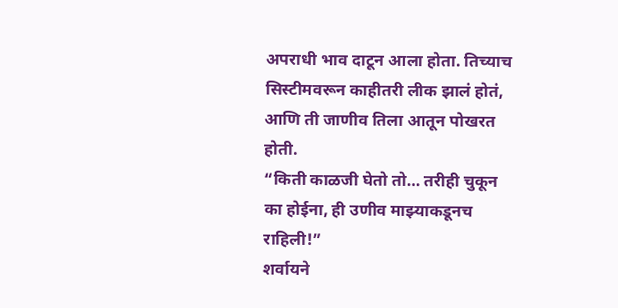अपराधी भाव दाटून आला होता. तिच्याच सिस्टीमवरून काहीतरी लीक झालं होतं, आणि ती जाणीव तिला आतून पोखरत होती.
“किती काळजी घेतो तो… तरीही चुकून का होईना, ही उणीव माझ्याकडूनच राहिली!”
शर्वायने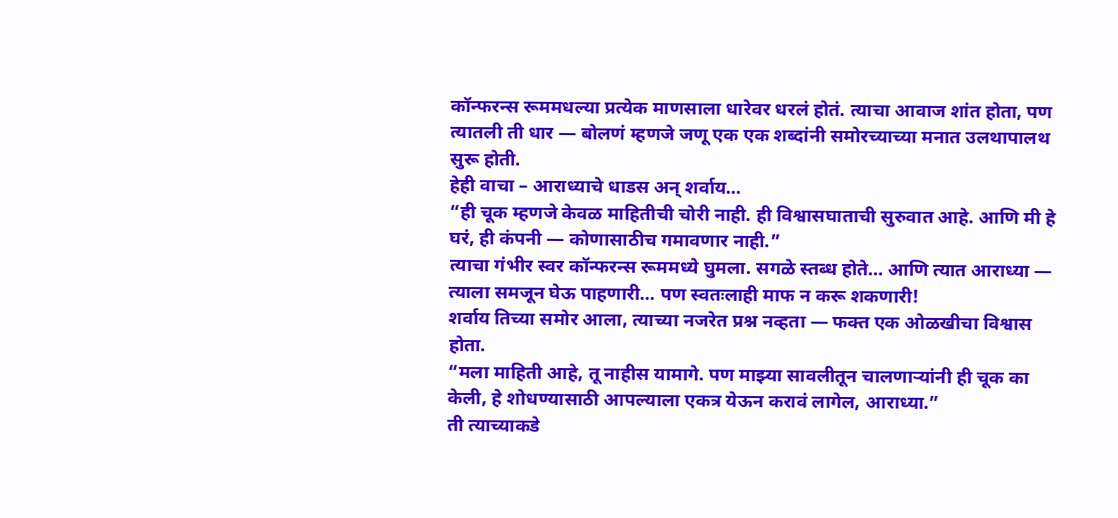कॉन्फरन्स रूममधल्या प्रत्येक माणसाला धारेवर धरलं होतं. त्याचा आवाज शांत होता, पण त्यातली ती धार — बोलणं म्हणजे जणू एक एक शब्दांनी समोरच्याच्या मनात उलथापालथ सुरू होती.
हेही वाचा – आराध्याचे धाडस अन् शर्वाय…
“ही चूक म्हणजे केवळ माहितीची चोरी नाही. ही विश्वासघाताची सुरुवात आहे. आणि मी हे घरं, ही कंपनी — कोणासाठीच गमावणार नाही.”
त्याचा गंभीर स्वर कॉन्फरन्स रूममध्ये घुमला. सगळे स्तब्ध होते… आणि त्यात आराध्या — त्याला समजून घेऊ पाहणारी… पण स्वतःलाही माफ न करू शकणारी!
शर्वाय तिच्या समोर आला, त्याच्या नजरेत प्रश्न नव्हता — फक्त एक ओळखीचा विश्वास होता.
“मला माहिती आहे, तू नाहीस यामागे. पण माझ्या सावलीतून चालणाऱ्यांनी ही चूक का केली, हे शोधण्यासाठी आपल्याला एकत्र येऊन करावं लागेल, आराध्या.”
ती त्याच्याकडे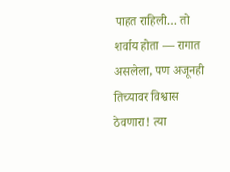पाहत राहिली… तो शर्वाय होता — रागात असलेला, पण अजूनही तिच्यावर विश्वास ठेवणारा! त्या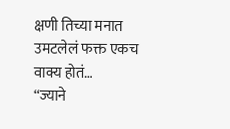क्षणी तिच्या मनात उमटलेलं फक्त एकच वाक्य होतं…
“ज्याने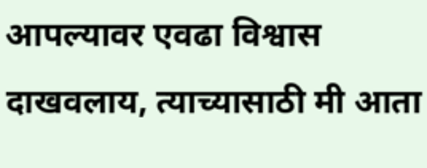आपल्यावर एवढा विश्वास दाखवलाय, त्याच्यासाठी मी आता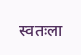स्वतःला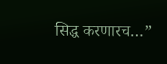सिद्ध करणारच…”